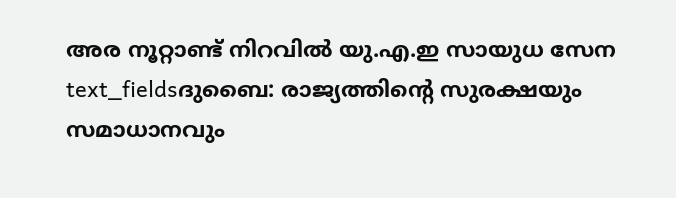അര നൂറ്റാണ്ട് നിറവിൽ യു.എ.ഇ സായുധ സേന
text_fieldsദുബൈ: രാജ്യത്തിന്റെ സുരക്ഷയും സമാധാനവും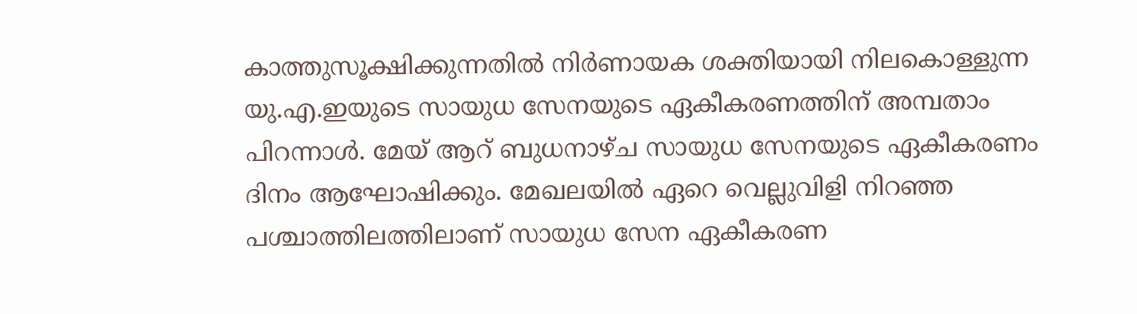കാത്തുസൂക്ഷിക്കുന്നതിൽ നിർണായക ശക്തിയായി നിലകൊള്ളുന്ന യു.എ.ഇയുടെ സായുധ സേനയുടെ ഏകീകരണത്തിന് അമ്പതാം പിറന്നാൾ. മേയ് ആറ് ബുധനാഴ്ച സായുധ സേനയുടെ ഏകീകരണം ദിനം ആഘോഷിക്കും. മേഖലയിൽ ഏറെ വെല്ലുവിളി നിറഞ്ഞ പശ്ചാത്തിലത്തിലാണ് സായുധ സേന ഏകീകരണ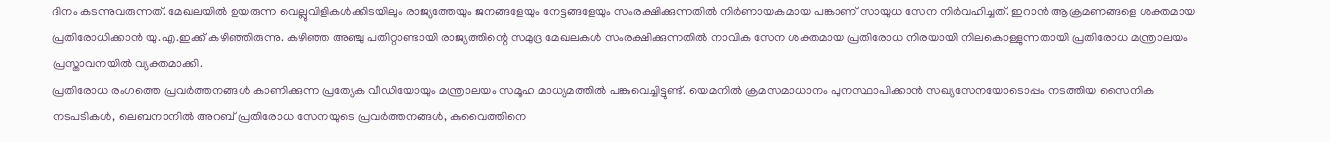ദിനം കടന്നുവരുന്നത്. മേഖലയിൽ ഉയരുന്ന വെല്ലുവിളികൾക്കിടയിലും രാജ്യത്തേയും ജനങ്ങളേയും നേട്ടങ്ങളേയും സംരക്ഷിക്കുന്നതിൽ നിർണായകമായ പങ്കാണ് സായുധ സേന നിർവഹിച്ചത്. ഇറാൻ ആക്രമണങ്ങളെ ശക്തമായ പ്രതിരോധിക്കാൻ യു.എ.ഇക്ക് കഴിഞ്ഞിരുന്നു. കഴിഞ്ഞ അഞ്ചു പതിറ്റാണ്ടായി രാജ്യത്തിന്റെ സമുദ്ര മേഖലകൾ സംരക്ഷിക്കുന്നതിൽ നാവിക സേന ശക്തമായ പ്രതിരോധ നിരയായി നിലകൊള്ളുന്നതായി പ്രതിരോധ മന്ത്രാലയം പ്രസ്താവനയിൽ വ്യക്തമാക്കി.
പ്രതിരോധ രംഗത്തെ പ്രവർത്തനങ്ങൾ കാണിക്കുന്ന പ്രത്യേക വീഡിയോയും മന്ത്രാലയം സമൂഹ മാധ്യമത്തിൽ പങ്കുവെച്ചിട്ടുണ്ട്. യെമനിൽ ക്രമസമാധാനം പുനസ്ഥാപിക്കാൻ സഖ്യസേനയോടൊപ്പം നടത്തിയ സൈനിക നടപടികൾ, ലെബനാനിൽ അറബ് പ്രതിരോധ സേനയുടെ പ്രവർത്തനങ്ങൾ, കുവൈത്തിനെ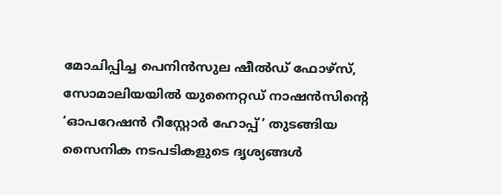മോചിപ്പിച്ച പെനിൻസുല ഷീൽഡ് ഫോഴ്സ്, സോമാലിയയിൽ യുനൈറ്റഡ് നാഷൻസിന്റെ ‘ഓപറേഷൻ റീസ്റ്റോർ ഹോപ്പ്’ തുടങ്ങിയ സൈനിക നടപടികളുടെ ദൃശ്യങ്ങൾ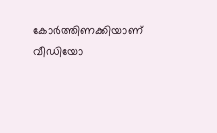കോർത്തിണക്കിയാണ് വീഡിയോ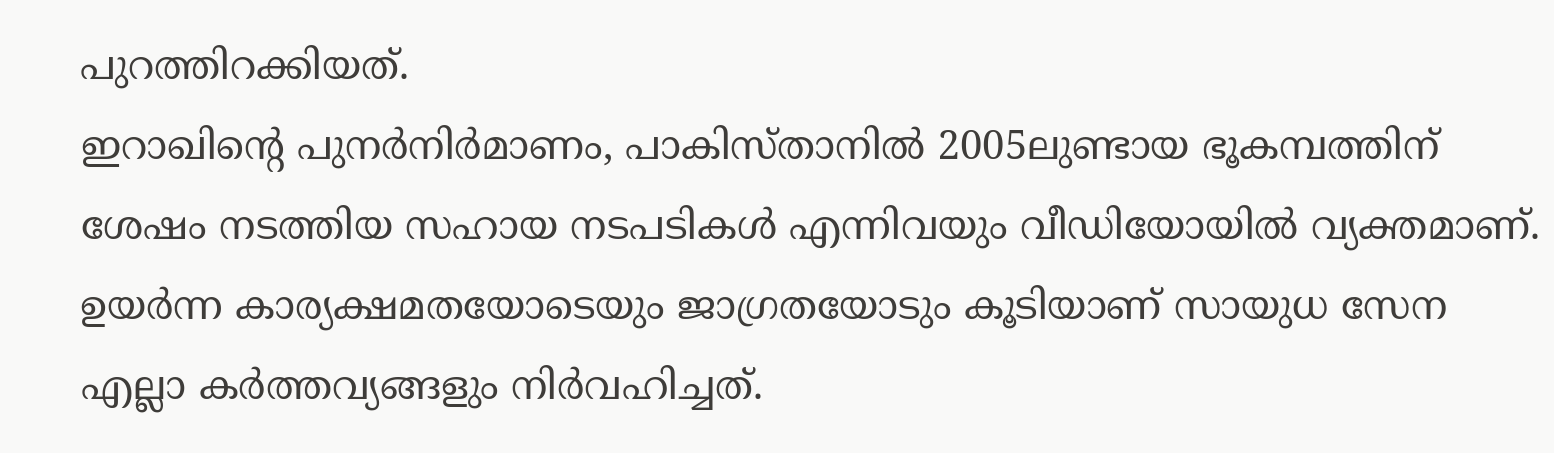പുറത്തിറക്കിയത്.
ഇറാഖിന്റെ പുനർനിർമാണം, പാകിസ്താനിൽ 2005ലുണ്ടായ ഭൂകമ്പത്തിന് ശേഷം നടത്തിയ സഹായ നടപടികൾ എന്നിവയും വീഡിയോയിൽ വ്യക്തമാണ്. ഉയർന്ന കാര്യക്ഷമതയോടെയും ജാഗ്രതയോടും കൂടിയാണ് സായുധ സേന എല്ലാ കർത്തവ്യങ്ങളും നിർവഹിച്ചത്.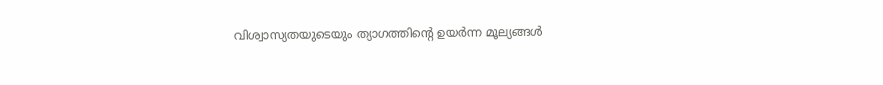വിശ്വാസ്യതയുടെയും ത്യാഗത്തിന്റെ ഉയർന്ന മൂല്യങ്ങൾ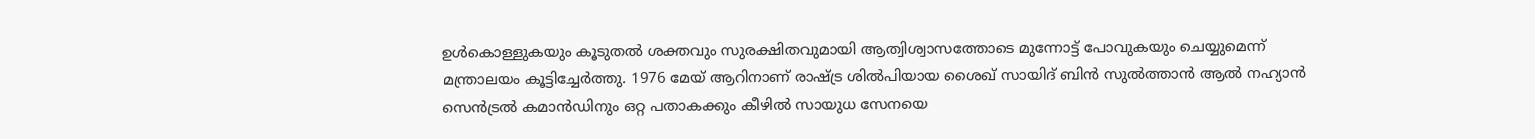ഉൾകൊള്ളുകയും കൂടുതൽ ശക്തവും സുരക്ഷിതവുമായി ആത്വിശ്വാസത്തോടെ മുന്നോട്ട് പോവുകയും ചെയ്യുമെന്ന് മന്ത്രാലയം കൂട്ടിച്ചേർത്തു. 1976 മേയ് ആറിനാണ് രാഷ്ട്ര ശിൽപിയായ ശൈഖ് സായിദ് ബിൻ സുൽത്താൻ ആൽ നഹ്യാൻ സെൻട്രൽ കമാൻഡിനും ഒറ്റ പതാകക്കും കീഴിൽ സായുധ സേനയെ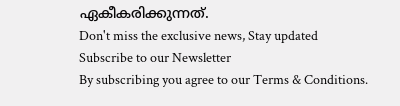ഏകീകരിക്കുന്നത്.
Don't miss the exclusive news, Stay updated
Subscribe to our Newsletter
By subscribing you agree to our Terms & Conditions.